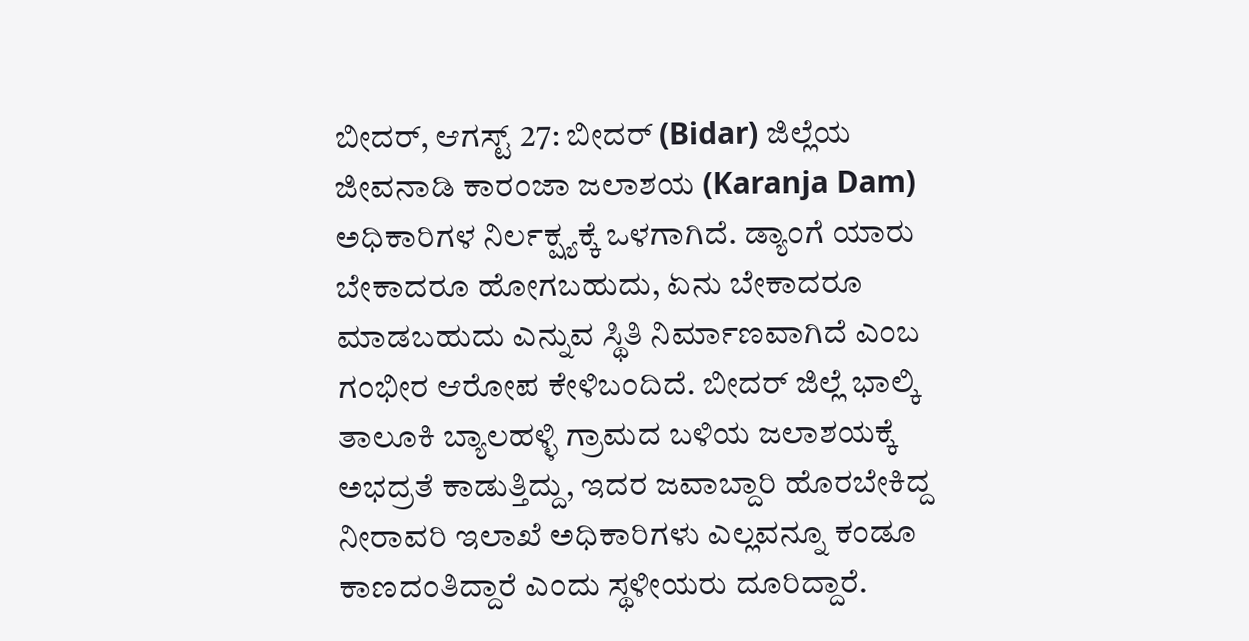ಬೀದರ್, ಆಗಸ್ಟ್ 27: ಬೀದರ್ (Bidar) ಜಿಲ್ಲೆಯ ಜೀವನಾಡಿ ಕಾರಂಜಾ ಜಲಾಶಯ (Karanja Dam) ಅಧಿಕಾರಿಗಳ ನಿರ್ಲಕ್ಷ್ಯಕ್ಕೆ ಒಳಗಾಗಿದೆ. ಡ್ಯಾಂಗೆ ಯಾರು ಬೇಕಾದರೂ ಹೋಗಬಹುದು, ಏನು ಬೇಕಾದರೂ ಮಾಡಬಹುದು ಎನ್ನುವ ಸ್ಥಿತಿ ನಿರ್ಮಾಣವಾಗಿದೆ ಎಂಬ ಗಂಭೀರ ಆರೋಪ ಕೇಳಿಬಂದಿದೆ. ಬೀದರ್ ಜಿಲ್ಲೆ ಭಾಲ್ಕಿ ತಾಲೂಕಿ ಬ್ಯಾಲಹಳ್ಳಿ ಗ್ರಾಮದ ಬಳಿಯ ಜಲಾಶಯಕ್ಕೆ ಅಭದ್ರತೆ ಕಾಡುತ್ತಿದ್ದು, ಇದರ ಜವಾಬ್ದಾರಿ ಹೊರಬೇಕಿದ್ದ ನೀರಾವರಿ ಇಲಾಖೆ ಅಧಿಕಾರಿಗಳು ಎಲ್ಲವನ್ನೂ ಕಂಡೂ ಕಾಣದಂತಿದ್ದಾರೆ ಎಂದು ಸ್ಥಳೀಯರು ದೂರಿದ್ದಾರೆ.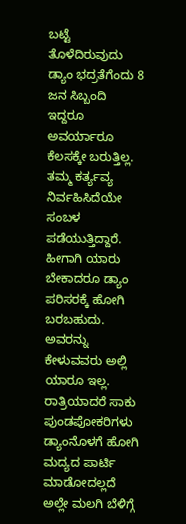ಬಟ್ಟೆ ತೊಳೆದಿರುವುದು
ಡ್ಯಾಂ ಭದ್ರತೆಗೆಂದು 8 ಜನ ಸಿಬ್ಬಂದಿ ಇದ್ದರೂ ಅವರ್ಯಾರೂ ಕೆಲಸಕ್ಕೇ ಬರುತ್ತಿಲ್ಲ. ತಮ್ಮ ಕರ್ತ್ಯವ್ಯ ನಿರ್ವಹಿಸಿದೆಯೇ ಸಂಬಳ ಪಡೆಯುತ್ತಿದ್ದಾರೆ. ಹೀಗಾಗಿ ಯಾರು ಬೇಕಾದರೂ ಡ್ಯಾಂ ಪರಿಸರಕ್ಕೆ ಹೋಗಿ ಬರಬಹುದು. ಅವರನ್ನು ಕೇಳುವವರು ಅಲ್ಲಿ ಯಾರೂ ಇಲ್ಲ. ರಾತ್ರಿಯಾದರೆ ಸಾಕು ಪುಂಡಪೋಕರಿಗಳು ಡ್ಯಾಂನೊಳಗೆ ಹೋಗಿ ಮದ್ಯದ ಪಾರ್ಟಿ ಮಾಡೋದಲ್ಲದೆ ಅಲ್ಲೇ ಮಲಗಿ ಬೆಳಿಗ್ಗೆ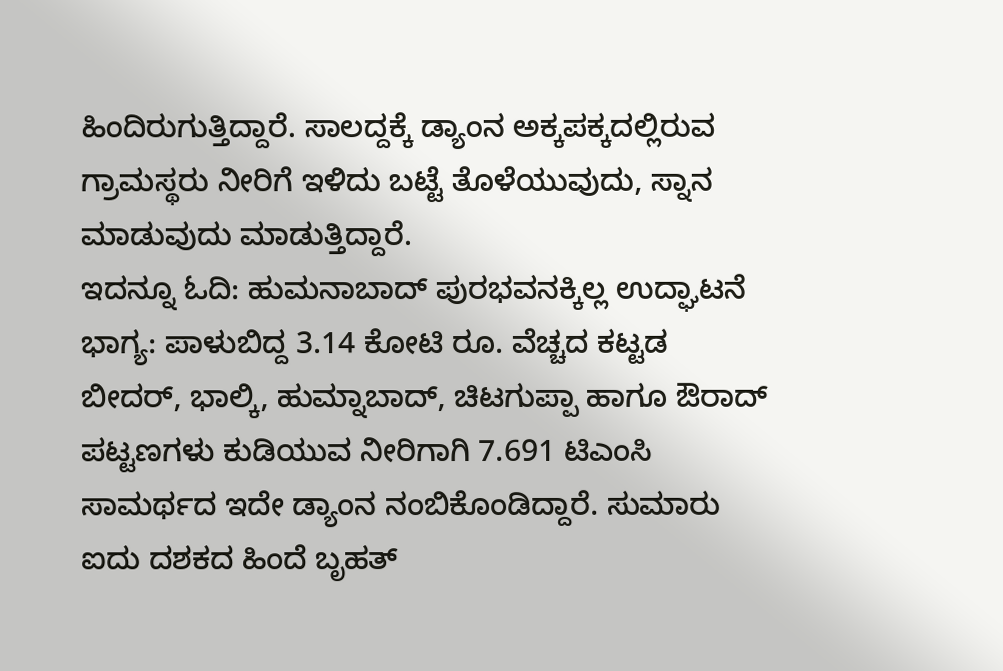ಹಿಂದಿರುಗುತ್ತಿದ್ದಾರೆ. ಸಾಲದ್ದಕ್ಕೆ ಡ್ಯಾಂನ ಅಕ್ಕಪಕ್ಕದಲ್ಲಿರುವ ಗ್ರಾಮಸ್ಥರು ನೀರಿಗೆ ಇಳಿದು ಬಟ್ಟೆ ತೊಳೆಯುವುದು, ಸ್ನಾನ ಮಾಡುವುದು ಮಾಡುತ್ತಿದ್ದಾರೆ.
ಇದನ್ನೂ ಓದಿ: ಹುಮನಾಬಾದ್ ಪುರಭವನಕ್ಕಿಲ್ಲ ಉದ್ಘಾಟನೆ ಭಾಗ್ಯ: ಪಾಳುಬಿದ್ದ 3.14 ಕೋಟಿ ರೂ. ವೆಚ್ಚದ ಕಟ್ಟಡ
ಬೀದರ್, ಭಾಲ್ಕಿ, ಹುಮ್ನಾಬಾದ್, ಚಿಟಗುಪ್ಪಾ ಹಾಗೂ ಔರಾದ್ ಪಟ್ಟಣಗಳು ಕುಡಿಯುವ ನೀರಿಗಾಗಿ 7.691 ಟಿಎಂಸಿ ಸಾಮರ್ಥದ ಇದೇ ಡ್ಯಾಂನ ನಂಬಿಕೊಂಡಿದ್ದಾರೆ. ಸುಮಾರು ಐದು ದಶಕದ ಹಿಂದೆ ಬೃಹತ್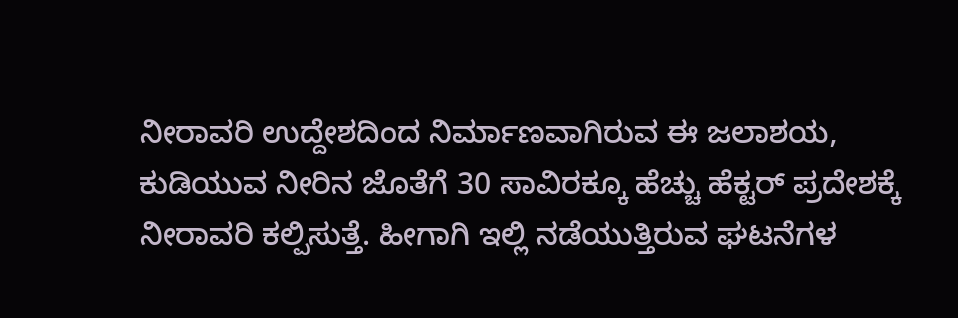ನೀರಾವರಿ ಉದ್ದೇಶದಿಂದ ನಿರ್ಮಾಣವಾಗಿರುವ ಈ ಜಲಾಶಯ, ಕುಡಿಯುವ ನೀರಿನ ಜೊತೆಗೆ 30 ಸಾವಿರಕ್ಕೂ ಹೆಚ್ಚು ಹೆಕ್ಟರ್ ಪ್ರದೇಶಕ್ಕೆ ನೀರಾವರಿ ಕಲ್ಪಿಸುತ್ತೆ. ಹೀಗಾಗಿ ಇಲ್ಲಿ ನಡೆಯುತ್ತಿರುವ ಘಟನೆಗಳ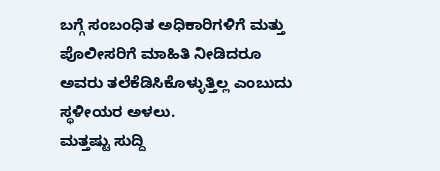ಬಗ್ಗೆ ಸಂಬಂಧಿತ ಅಧಿಕಾರಿಗಳಿಗೆ ಮತ್ತು ಪೊಲೀಸರಿಗೆ ಮಾಹಿತಿ ನೀಡಿದರೂ ಅವರು ತಲೆಕೆಡಿಸಿಕೊಳ್ಳುತ್ತಿಲ್ಲ ಎಂಬುದು ಸ್ಥಳೀಯರ ಅಳಲು.
ಮತ್ತಷ್ಟು ಸುದ್ದಿ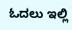ಓದಲು ಇಲ್ಲಿ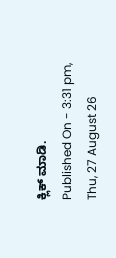ಕ್ಲಿಕ್ ಮಾಡಿ.
Published On - 3:31 pm, Thu, 27 August 26